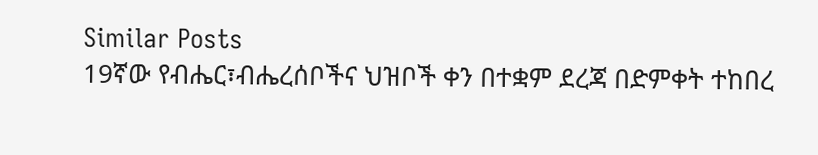Similar Posts
19ኛው የብሔር፣ብሔረሰቦችና ህዝቦች ቀን በተቋም ደረጃ በድምቀት ተከበረ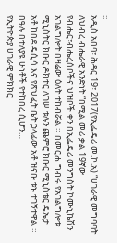፡፡
አዲስ አበባ፣ ሕዳር 19፣ 2017(የኢፌዴሪ መ.ኮ.አ) “ሀገራዊ መግባባት ለህብረ ብሔራዊ አንድነት “በሚል መሪ ቃል 19ኛው የብሔር፣ብሔረሰቦችና ህዝቦች ቀን በኢፌዴሪ መንግስት ኮሙኒኬሽን አገልግሎት በዛሬው ዕለት ተከብሯል ። በመርሐ ግብሩ የአገልግሎቱ ሚኒስትር ክቡር ዶክተር ለገሠ ቱሉን ጨምሮ ክቡር ሚኒስቴር ዴኤታ አቶ ከበደ ዴሲሳ እና የጽህፈት ቤት ኃላፊው አቶ ዝናቡ ቱኑ ተገኝተዋል ። በዓሉ በተለያዩ ሁነቶች የተከበረ ሲሆን…
የኢትዮጵያ ሀገራዊ ምክክር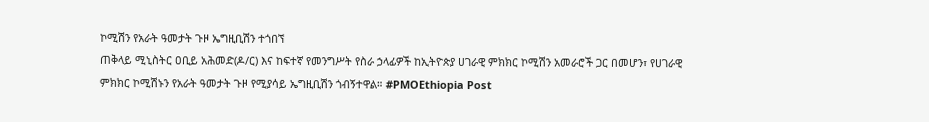ኮሚሽን የአራት ዓመታት ጉዞ ኤግዚቢሽን ተጎበኘ
ጠቅላይ ሚኒስትር ዐቢይ አሕመድ(ዶ/ር) እና ከፍተኛ የመንግሥት የስራ ኃላፊዎች ከኢትዮጵያ ሀገራዊ ምክክር ኮሚሽን አመራሮች ጋር በመሆን፣ የሀገራዊ ምክክር ኮሚሽኑን የአራት ዓመታት ጉዞ የሚያሳይ ኤግዚቢሽን ጎብኝተዋል። #PMOEthiopia Post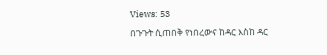Views: 53
በጉጉት ሲጠበቅ የነበረውና ከዳር እስከ ዳር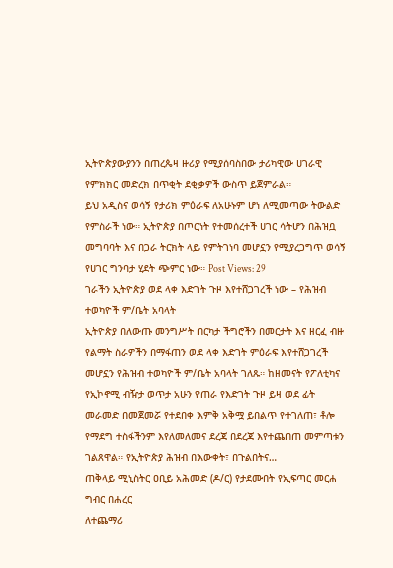ኢትዮጵያውያንን በጠረጴዛ ዙሪያ የሚያሰባስበው ታሪካዊው ሀገራዊ የምክክር መድረክ በጥቂት ደቂቃዎች ውስጥ ይጀምራል።
ይህ አዲስና ወሳኝ የታሪክ ምዕራፍ ለአሁኑም ሆነ ለሚመጣው ትውልድ የምስራች ነው። ኢትዮጵያ በጦርነት የተመሰረተች ሀገር ሳትሆን በሕዝቧ መግባባት እና በጋራ ትርክት ላይ የምትገነባ መሆኗን የሚያረጋግጥ ወሳኝ የሀገር ግንባታ ሂደት ጭምር ነው። Post Views: 29
ገራችን ኢትዮጵያ ወደ ላቀ እድገት ጉዞ እየተሸጋገረች ነው – የሕዝብ ተወካዮች ም/ቤት አባላት
ኢትዮጵያ በለውጡ መንግሥት በርካታ ችግሮችን በመርታት እና ዘርፈ ብዙ የልማት ስራዎችን በማፋጠን ወደ ላቀ እድገት ምዕራፍ እየተሸጋገረች መሆኗን የሕዝብ ተወካዮች ም/ቤት አባላት ገለጹ። ከዘመናት የፖለቲካና የኢኮኖሚ ብዥታ ወጥታ አሁን የጠራ የእድገት ጉዞ ይዛ ወደ ፊት መራመድ በመጀመሯ የተደበቀ እምቅ አቅሟ ይበልጥ የተገለጠ፣ ቶሎ የማደግ ተስፋችንም እየለመለመና ደረጃ በደረጃ እየተጨበጠ መምጣቱን ገልጸዋል። የኢትዮጵያ ሕዝብ በእውቀት፣ በጉልበትና…
ጠቅላይ ሚኒስትር ዐቢይ አሕመድ (ዶ/ር) የታደሙበት የኢፍጣር መርሐ ግብር በሐረር
ለተጨማሪ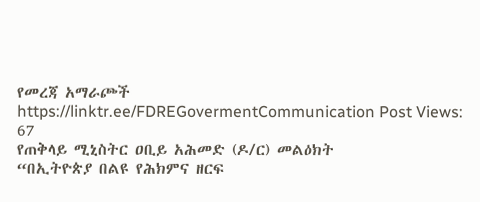የመረጃ አማራጮች https://linktr.ee/FDREGovermentCommunication Post Views: 67
የጠቅላይ ሚኒስትር ዐቢይ አሕመድ (ዶ/ር) መልዕክት
“በኢትዮጵያ በልዩ የሕክምና ዘርፍ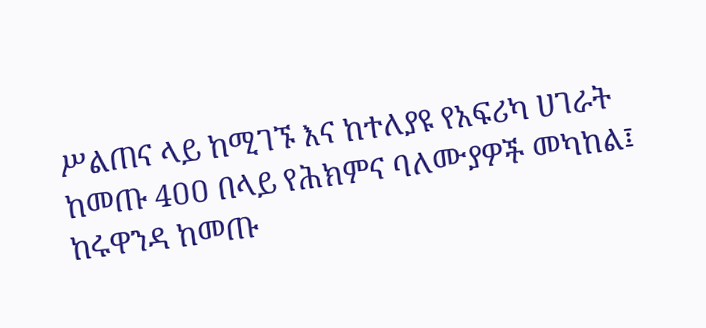ሥልጠና ላይ ከሚገኙ እና ከተለያዩ የአፍሪካ ሀገራት ከመጡ 4ዐዐ በላይ የሕክምና ባለሙያዎች መካከል፤ ከሩዋንዳ ከመጡ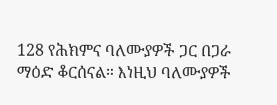128 የሕክምና ባለሙያዎች ጋር በጋራ ማዕድ ቆርሰናል። እነዚህ ባለሙያዎች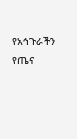የአኅጉራችን የጤና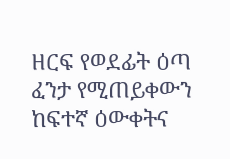ዘርፍ የወደፊት ዕጣ ፈንታ የሚጠይቀውን ከፍተኛ ዕውቀትና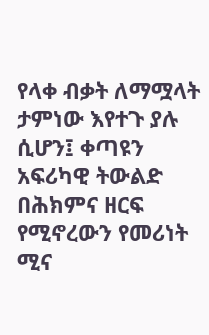የላቀ ብቃት ለማሟላት ታምነው እየተጉ ያሉ ሲሆን፤ ቀጣዩን አፍሪካዊ ትውልድ በሕክምና ዘርፍ የሚኖረውን የመሪነት ሚና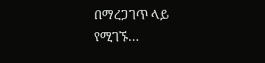በማረጋገጥ ላይ የሚገኙ…